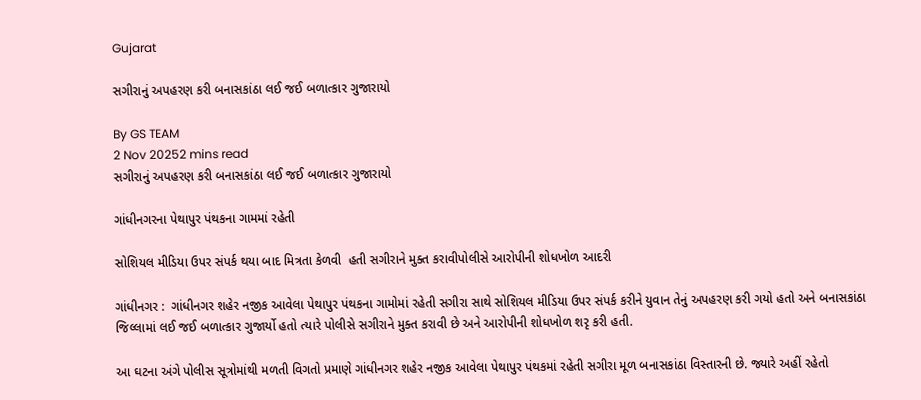Gujarat

સગીરાનું અપહરણ કરી બનાસકાંઠા લઈ જઈ બળાત્કાર ગુજારાયો

By GS TEAM
2 Nov 20252 mins read
સગીરાનું અપહરણ કરી બનાસકાંઠા લઈ જઈ બળાત્કાર ગુજારાયો

ગાંધીનગરના પેથાપુર પંથકના ગામમાં રહેતી

સોશિયલ મીડિયા ઉપર સંપર્ક થયા બાદ મિત્રતા કેળવી  હતી સગીરાને મુક્ત કરાવીપોલીસે આરોપીની શોધખોળ આદરી

ગાંધીનગર :  ગાંધીનગર શહેર નજીક આવેલા પેથાપુર પંથકના ગામોમાં રહેતી સગીરા સાથે સોશિયલ મીડિયા ઉપર સંપર્ક કરીને યુવાન તેનું અપહરણ કરી ગયો હતો અને બનાસકાંઠા જિલ્લામાં લઈ જઈ બળાત્કાર ગુજાર્યો હતો ત્યારે પોલીસે સગીરાને મુક્ત કરાવી છે અને આરોપીની શોધખોળ શરૃ કરી હતી.

આ ઘટના અંગે પોલીસ સૂત્રોમાંથી મળતી વિગતો પ્રમાણે ગાંધીનગર શહેર નજીક આવેલા પેથાપુર પંથકમાં રહેતી સગીરા મૂળ બનાસકાંઠા વિસ્તારની છે. જ્યારે અહીં રહેતો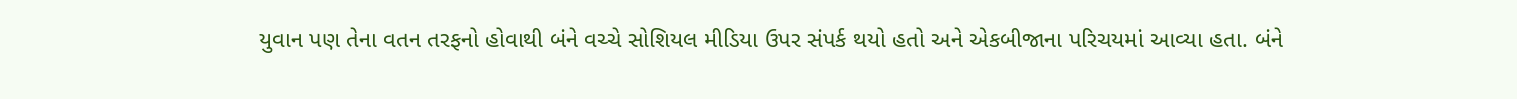યુવાન પણ તેના વતન તરફનો હોવાથી બંને વચ્ચે સોશિયલ મીડિયા ઉપર સંપર્ક થયો હતો અને એકબીજાના પરિચયમાં આવ્યા હતા. બંને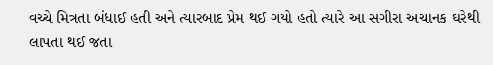વચ્ચે મિત્રતા બંધાઈ હતી અને ત્યારબાદ પ્રેમ થઈ ગયો હતો ત્યારે આ સગીરા અચાનક ઘરેથી લાપતા થઈ જતા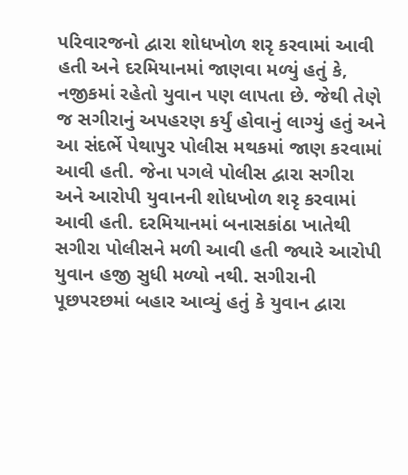પરિવારજનો દ્વારા શોધખોળ શરૃ કરવામાં આવી હતી અને દરમિયાનમાં જાણવા મળ્યું હતું કે, નજીકમાં રહેતો યુવાન પણ લાપતા છે. જેથી તેણે જ સગીરાનું અપહરણ કર્યું હોવાનું લાગ્યું હતું અને આ સંદર્ભે પેથાપુર પોલીસ મથકમાં જાણ કરવામાં આવી હતી. જેના પગલે પોલીસ દ્વારા સગીરા અને આરોપી યુવાનની શોધખોળ શરૃ કરવામાં આવી હતી. દરમિયાનમાં બનાસકાંઠા ખાતેથી સગીરા પોલીસને મળી આવી હતી જ્યારે આરોપી યુવાન હજી સુધી મળ્યો નથી. સગીરાની પૂછપરછમાં બહાર આવ્યું હતું કે યુવાન દ્વારા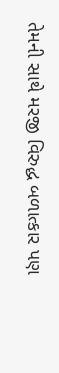તેમની સાથે મરજી વિરુદ્ધ બળાત્કાર પણ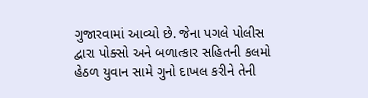ગુજારવામાં આવ્યો છે. જેના પગલે પોલીસ દ્વારા પોક્સો અને બળાત્કાર સહિતની કલમો હેઠળ યુવાન સામે ગુનો દાખલ કરીને તેની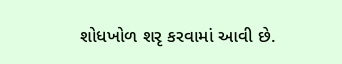શોધખોળ શરૃ કરવામાં આવી છે.